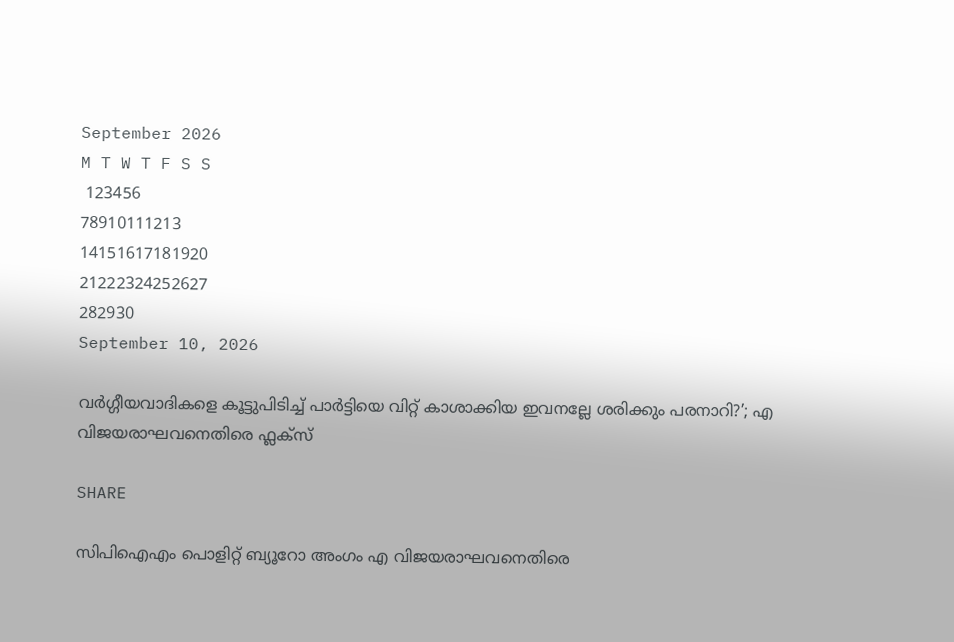September 2026
M T W T F S S
 123456
78910111213
14151617181920
21222324252627
282930
September 10, 2026

വർഗ്ഗീയവാദികളെ കൂട്ടുപിടിച്ച് പാർട്ടിയെ വിറ്റ് കാശാക്കിയ ഇവനല്ലേ ശരിക്കും പരനാറി?’; എ വിജയരാഘവനെതിരെ ഫ്ലക്സ്

SHARE

സിപിഐഎം പൊളിറ്റ് ബ്യൂറോ അംഗം എ വിജയരാഘവനെതിരെ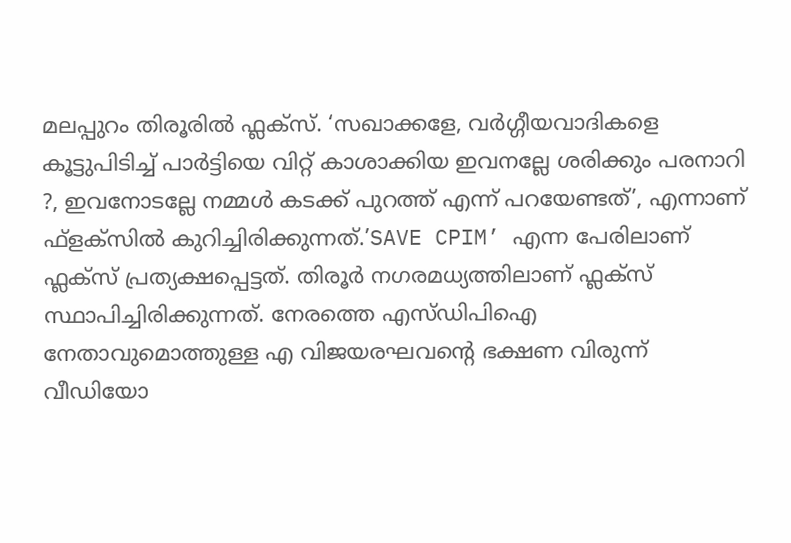മലപ്പുറം തിരൂരില്‍ ഫ്ലക്സ്. ‘സഖാക്കളേ, വര്‍ഗ്ഗീയവാദികളെ കൂട്ടുപിടിച്ച് പാര്‍ട്ടിയെ വിറ്റ് കാശാക്കിയ ഇവനല്ലേ ശരിക്കും പരനാറി ?, ഇവനോടല്ലേ നമ്മള്‍ കടക്ക് പുറത്ത് എന്ന് പറയേണ്ടത്’, എന്നാണ് ഫ്‌ളക്‌സില്‍ കുറിച്ചിരിക്കുന്നത്.’SAVE CPIM’ എന്ന പേരിലാണ് ഫ്ലക്‌സ് പ്രത്യക്ഷപ്പെട്ടത്. തിരൂര്‍ നഗരമധ്യത്തിലാണ് ഫ്ലക്‌സ് സ്ഥാപിച്ചിരിക്കുന്നത്. നേരത്തെ എസ്ഡിപിഐ നേതാവുമൊത്തുള്ള എ വിജയരഘവൻ്റെ ഭക്ഷണ വിരുന്ന് വീഡിയോ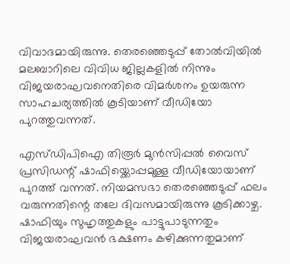വിവാദമായിരുന്നു. തെരഞ്ഞെടുപ്പ് തോല്‍വിയില്‍ മലബാറിലെ വിവിധ ജില്ലകളില്‍ നിന്നും വിജയരാഘവനെതിരെ വിമര്‍ശനം ഉയരുന്ന സാഹചര്യത്തിൽ കൂടിയാണ് വീഡിയോ പുറത്തുവന്നത്.

എസ്ഡിപിഐ തിരൂര്‍ മുന്‍സിപ്പല്‍ വൈസ് പ്രസിഡന്റ് ഷാഫിയ്ക്കൊപ്പമുള്ള വീഡിയോയാണ് പുറത്ത് വന്നത്. നിയമസഭാ തെരഞ്ഞെടുപ്പ് ഫലം വരുന്നതിന്റെ തലേ ദിവസമായിരുന്നു കൂടിക്കാഴ്ച. ഷാഫിയും സുഹൃത്തുകളും പാട്ടുപാടുന്നതും വിജയരാഘവന്‍ ഭക്ഷണം കഴിക്കുന്നതുമാണ്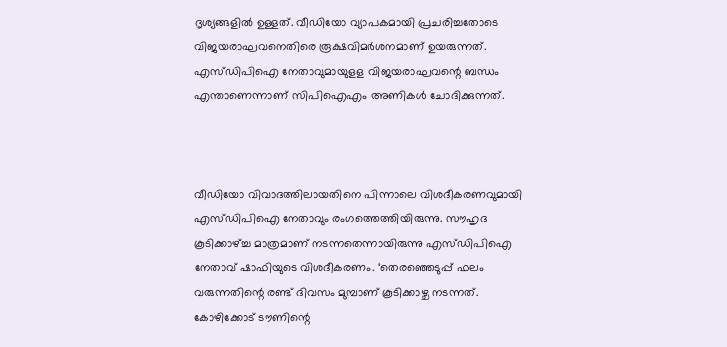ദൃശ്യങ്ങളില്‍ ഉള്ളത്. വീഡിയോ വ്യാപകമായി പ്രചരിച്ചതോടെ വിജയരാഘവനെതിരെ രൂക്ഷവിമര്‍ശനമാണ് ഉയരുന്നത്. എസ്ഡിപിഐ നേതാവുമായുളള വിജയരാഘവന്റെ ബന്ധം എന്താണെന്നാണ് സിപിഐഎം അണികള്‍ ചോദിക്കുന്നത്.



വീഡിയോ വിവാദത്തിലായതിനെ പിന്നാലെ വിശദീകരണവുമായി എസ്ഡിപിഐ നേതാവും രംഗത്തെത്തിയിരുന്നു. സൗഹൃദ കൂടിക്കാഴ്ച്ച മാത്രമാണ് നടന്നതെന്നായിരുന്നു എസ്ഡിപിഐ നേതാവ് ഷാഫിയുടെ വിശദീകരണം. ‘തെരഞ്ഞെടുപ്പ് ഫലം വരുന്നതിന്റെ രണ്ട് ദിവസം മുമ്പാണ് കൂടിക്കാഴ്ച നടന്നത്. കോഴിക്കോട് ടൗണിന്റെ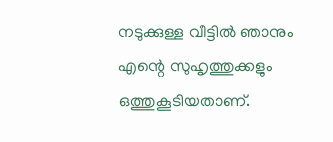നടുക്കുള്ള വീട്ടില്‍ ഞാനും എന്റെ സുഹൃത്തുക്കളും ഒത്തുകൂടിയതാണ്.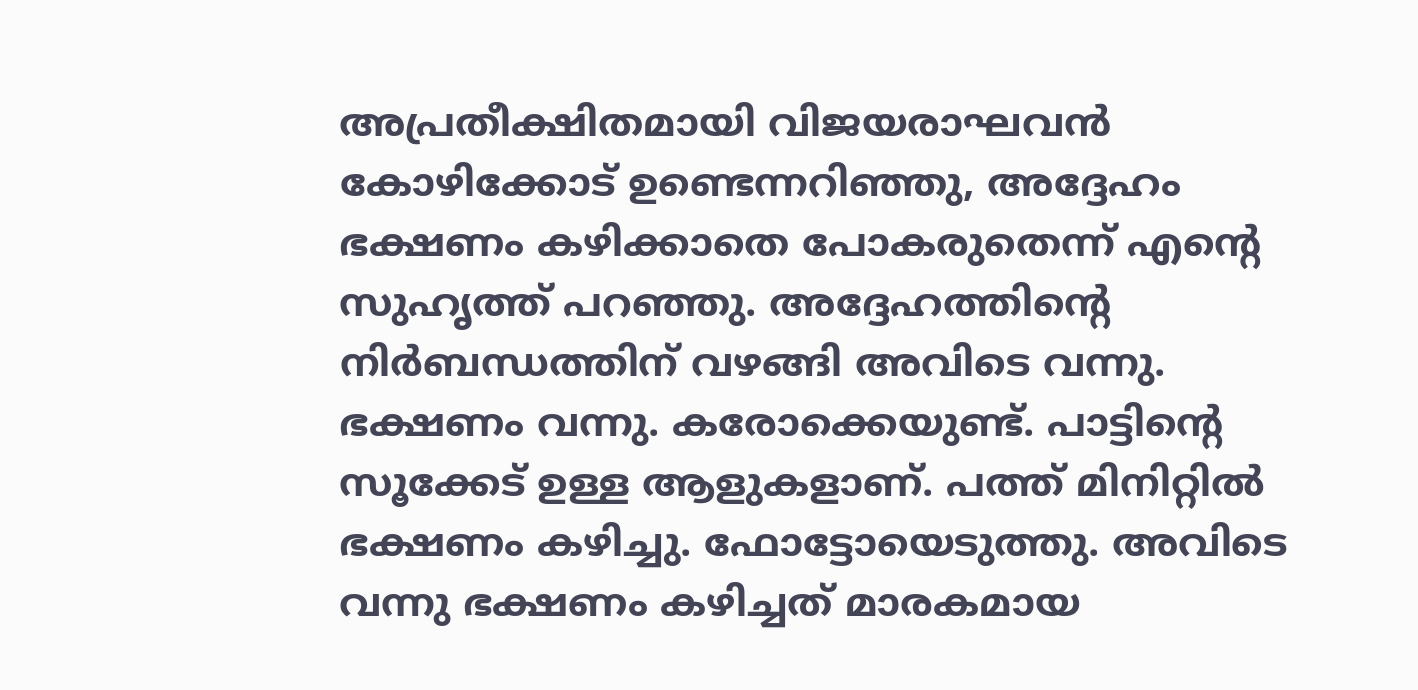അപ്രതീക്ഷിതമായി വിജയരാഘവന്‍ കോഴിക്കോട് ഉണ്ടെന്നറിഞ്ഞു, അദ്ദേഹം ഭക്ഷണം കഴിക്കാതെ പോകരുതെന്ന് എന്റെ സുഹൃത്ത് പറഞ്ഞു. അദ്ദേഹത്തിന്റെ നിര്‍ബന്ധത്തിന് വഴങ്ങി അവിടെ വന്നു. ഭക്ഷണം വന്നു. കരോക്കെയുണ്ട്. പാട്ടിന്റെ സൂക്കേട് ഉള്ള ആളുകളാണ്. പത്ത് മിനിറ്റില്‍ ഭക്ഷണം കഴിച്ചു. ഫോട്ടോയെടുത്തു. അവിടെ വന്നു ഭക്ഷണം കഴിച്ചത് മാരകമായ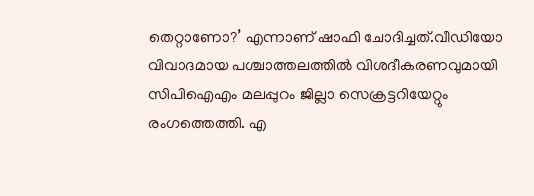തെറ്റാണോ?’ എന്നാണ് ഷാഫി ചോദിച്ചത്.വീഡിയോ വിവാദമായ പശ്ചാത്തലത്തില്‍ വിശദീകരണവുമായി സിപിഐഎം മലപ്പുറം ജില്ലാ സെക്രട്ടറിയേറ്റും രംഗത്തെത്തി. എ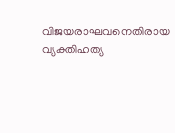വിജയരാഘവനെതിരായ വ്യക്തിഹത്യ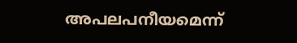അപലപനീയമെന്ന്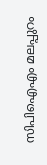സിപിഐഎം മലപ്പുറം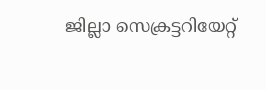ജില്ലാ സെക്രട്ടറിയേറ്റ്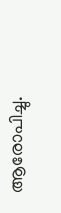ആരോപിച്ചു.